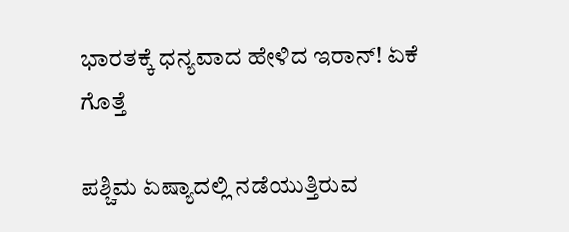ಭಾರತಕ್ಕೆ ಧನ್ಯವಾದ ಹೇಳಿದ ಇರಾನ್! ಏಕೆ ಗೊತ್ತೆ

ಪಶ್ಚಿಮ ಏಷ್ಯಾದಲ್ಲಿ ನಡೆಯುತ್ತಿರುವ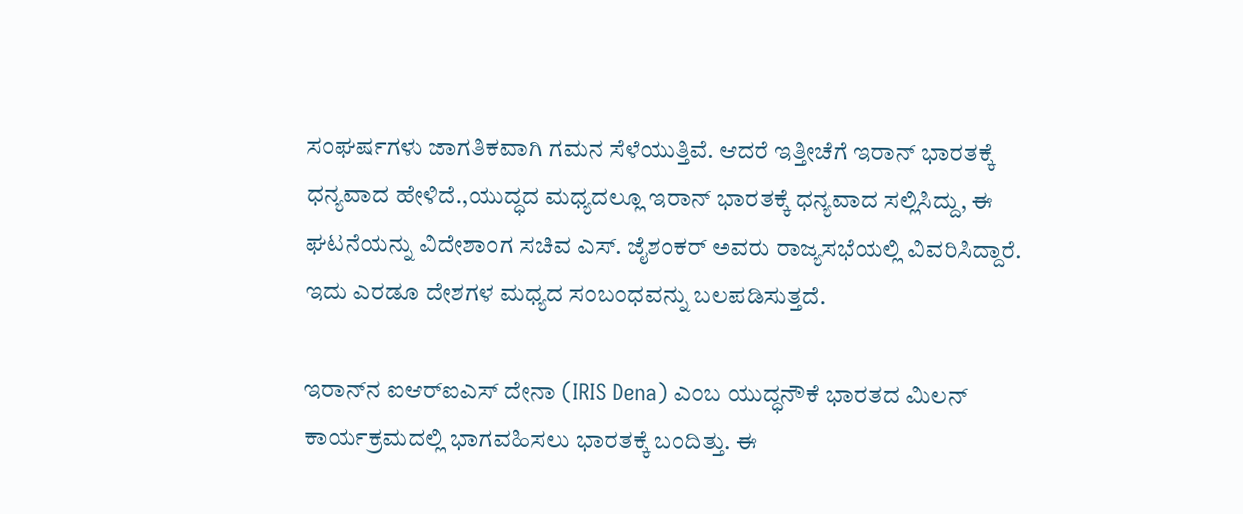ಸಂಘರ್ಷಗಳು ಜಾಗತಿಕವಾಗಿ ಗಮನ ಸೆಳೆಯುತ್ತಿವೆ. ಆದರೆ ಇತ್ತೀಚೆಗೆ ಇರಾನ್ ಭಾರತಕ್ಕೆ ಧನ್ಯವಾದ ಹೇಳಿದೆ.,ಯುದ್ಧದ ಮಧ್ಯದಲ್ಲೂ ಇರಾನ್ ಭಾರತಕ್ಕೆ ಧನ್ಯವಾದ ಸಲ್ಲಿಸಿದ್ದು, ಈ ಘಟನೆಯನ್ನು ವಿದೇಶಾಂಗ ಸಚಿವ ಎಸ್. ಜೈಶಂಕರ್ ಅವರು ರಾಜ್ಯಸಭೆಯಲ್ಲಿ ವಿವರಿಸಿದ್ದಾರೆ. ಇದು ಎರಡೂ ದೇಶಗಳ ಮಧ್ಯದ ಸಂಬಂಧವನ್ನು ಬಲಪಡಿಸುತ್ತದೆ.

ಇರಾನ್‌ನ ಐಆರ್‌ಐಎಸ್ ದೇನಾ (IRIS Dena) ಎಂಬ ಯುದ್ಧನೌಕೆ ಭಾರತದ ಮಿಲನ್ ಕಾರ್ಯಕ್ರಮದಲ್ಲಿ ಭಾಗವಹಿಸಲು ಭಾರತಕ್ಕೆ ಬಂದಿತ್ತು. ಈ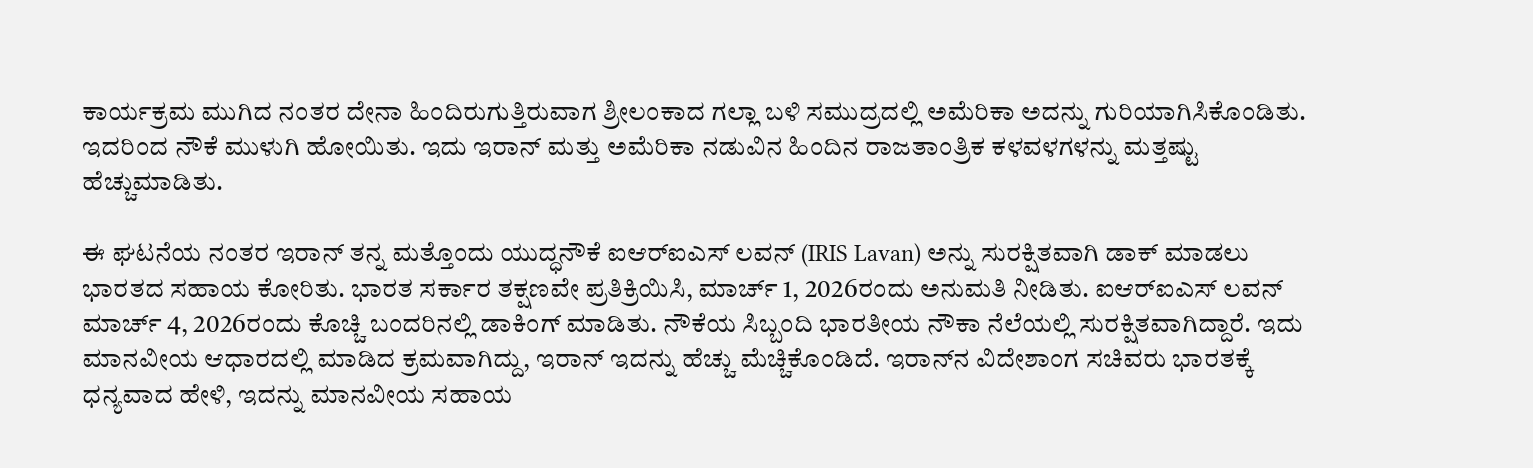ಕಾರ್ಯಕ್ರಮ ಮುಗಿದ ನಂತರ ದೇನಾ ಹಿಂದಿರುಗುತ್ತಿರುವಾಗ ಶ್ರೀಲಂಕಾದ ಗಲ್ಲಾ ಬಳಿ ಸಮುದ್ರದಲ್ಲಿ ಅಮೆರಿಕಾ ಅದನ್ನು ಗುರಿಯಾಗಿಸಿಕೊಂಡಿತು. ಇದರಿಂದ ನೌಕೆ ಮುಳುಗಿ ಹೋಯಿತು. ಇದು ಇರಾನ್ ಮತ್ತು ಅಮೆರಿಕಾ ನಡುವಿನ ಹಿಂದಿನ ರಾಜತಾಂತ್ರಿಕ ಕಳವಳಗಳನ್ನು ಮತ್ತಷ್ಟು ಹೆಚ್ಚುಮಾಡಿತು.

ಈ ಘಟನೆಯ ನಂತರ ಇರಾನ್ ತನ್ನ ಮತ್ತೊಂದು ಯುದ್ಧನೌಕೆ ಐಆರ್‌ಐಎಸ್ ಲವನ್ (IRIS Lavan) ಅನ್ನು ಸುರಕ್ಷಿತವಾಗಿ ಡಾಕ್ ಮಾಡಲು ಭಾರತದ ಸಹಾಯ ಕೋರಿತು. ಭಾರತ ಸರ್ಕಾರ ತಕ್ಷಣವೇ ಪ್ರತಿಕ್ರಿಯಿಸಿ, ಮಾರ್ಚ್ 1, 2026ರಂದು ಅನುಮತಿ ನೀಡಿತು. ಐಆರ್‌ಐಎಸ್ ಲವನ್ ಮಾರ್ಚ್ 4, 2026ರಂದು ಕೊಚ್ಚಿ ಬಂದರಿನಲ್ಲಿ ಡಾಕಿಂಗ್ ಮಾಡಿತು. ನೌಕೆಯ ಸಿಬ್ಬಂದಿ ಭಾರತೀಯ ನೌಕಾ ನೆಲೆಯಲ್ಲಿ ಸುರಕ್ಷಿತವಾಗಿದ್ದಾರೆ. ಇದು ಮಾನವೀಯ ಆಧಾರದಲ್ಲಿ ಮಾಡಿದ ಕ್ರಮವಾಗಿದ್ದು, ಇರಾನ್ ಇದನ್ನು ಹೆಚ್ಚು ಮೆಚ್ಚಿಕೊಂಡಿದೆ. ಇರಾನ್‌ನ ವಿದೇಶಾಂಗ ಸಚಿವರು ಭಾರತಕ್ಕೆ ಧನ್ಯವಾದ ಹೇಳಿ, ಇದನ್ನು ಮಾನವೀಯ ಸಹಾಯ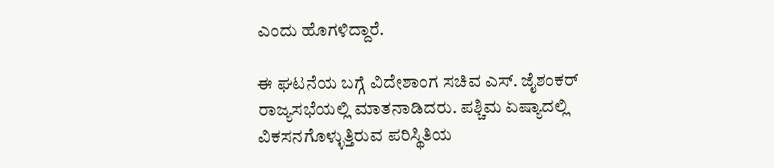ಎಂದು ಹೊಗಳಿದ್ದಾರೆ‌.

ಈ ಘಟನೆಯ ಬಗ್ಗೆ ವಿದೇಶಾಂಗ ಸಚಿವ ಎಸ್. ಜೈಶಂಕರ್ ರಾಜ್ಯಸಭೆಯಲ್ಲಿ ಮಾತನಾಡಿದರು. ಪಶ್ಚಿಮ ಏಷ್ಯಾದಲ್ಲಿ ವಿಕಸನಗೊಳ್ಳುತ್ತಿರುವ ಪರಿಸ್ಥಿತಿಯ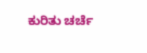ಕುರಿತು ಚರ್ಚೆ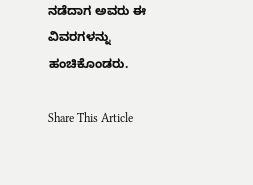ನಡೆದಾಗ ಅವರು ಈ ವಿವರಗಳನ್ನು ಹಂಚಿಕೊಂಡರು.

Share This Article